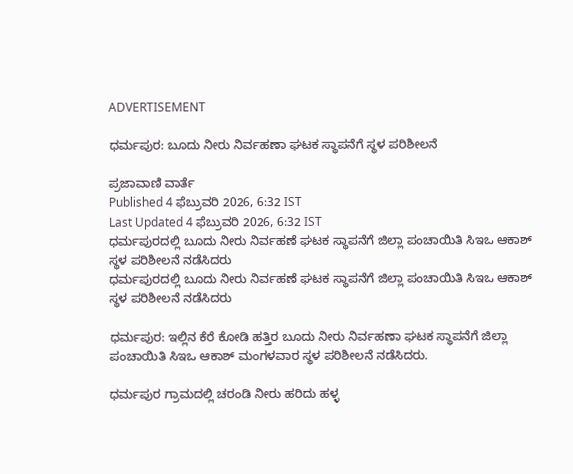ADVERTISEMENT

ಧರ್ಮಪುರ: ಬೂದು ನೀರು ನಿರ್ವಹಣಾ ಘಟಕ ಸ್ಥಾಪನೆಗೆ ಸ್ಥಳ ಪರಿಶೀಲನೆ

ಪ್ರಜಾವಾಣಿ ವಾರ್ತೆ
Published 4 ಫೆಬ್ರುವರಿ 2026, 6:32 IST
Last Updated 4 ಫೆಬ್ರುವರಿ 2026, 6:32 IST
ಧರ್ಮಪುರದಲ್ಲಿ ಬೂದು ನೀರು ನಿರ್ವಹಣೆ ಘಟಕ ಸ್ಥಾಪನೆಗೆ ಜಿಲ್ಲಾ ಪಂಚಾಯಿತಿ ಸಿಇಒ ಆಕಾಶ್ ಸ್ಥಳ ಪರಿಶೀಲನೆ ನಡೆಸಿದರು
ಧರ್ಮಪುರದಲ್ಲಿ ಬೂದು ನೀರು ನಿರ್ವಹಣೆ ಘಟಕ ಸ್ಥಾಪನೆಗೆ ಜಿಲ್ಲಾ ಪಂಚಾಯಿತಿ ಸಿಇಒ ಆಕಾಶ್ ಸ್ಥಳ ಪರಿಶೀಲನೆ ನಡೆಸಿದರು

ಧರ್ಮಪುರ: ಇಲ್ಲಿನ ಕೆರೆ ಕೋಡಿ ಹತ್ತಿರ ಬೂದು ನೀರು ನಿರ್ವಹಣಾ ಘಟಕ ಸ್ಥಾಪನೆಗೆ ಜಿಲ್ಲಾ ಪಂಚಾಯಿತಿ ಸಿಇಒ ಆಕಾಶ್ ಮಂಗಳವಾರ ಸ್ಥಳ ಪರಿಶೀಲನೆ ನಡೆಸಿದರು.

ಧರ್ಮಪುರ ಗ್ರಾಮದಲ್ಲಿ ಚರಂಡಿ ನೀರು ಹರಿದು ಹಳ್ಳ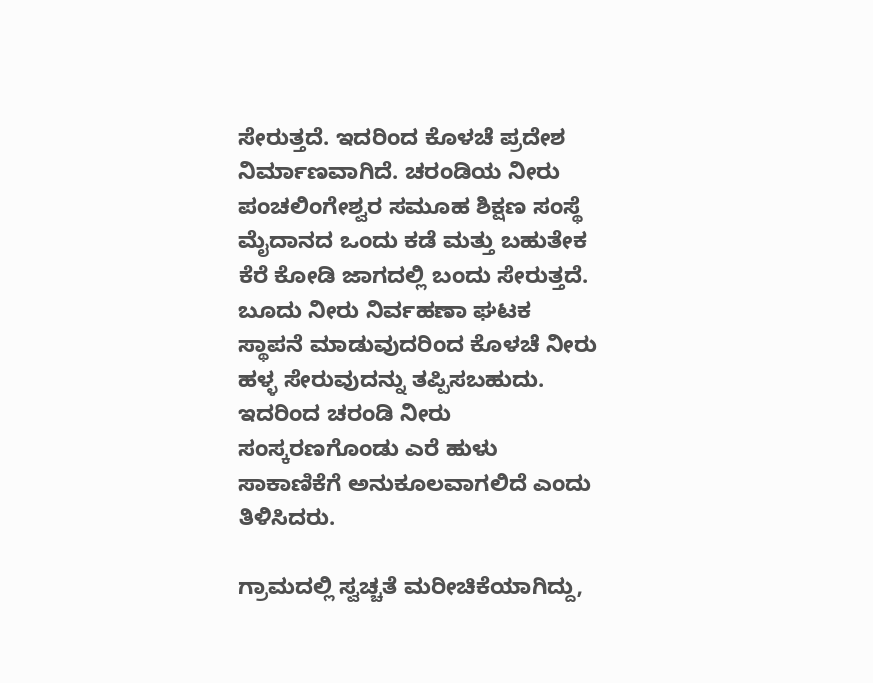ಸೇರುತ್ತದೆ. ಇದರಿಂದ ಕೊಳಚೆ ಪ್ರದೇಶ ನಿರ್ಮಾಣವಾಗಿದೆ. ಚರಂಡಿಯ ನೀರು ಪಂಚಲಿಂಗೇಶ್ವರ ಸಮೂಹ ಶಿಕ್ಷಣ ಸಂಸ್ಥೆ ಮೈದಾನದ ಒಂದು ಕಡೆ ಮತ್ತು ಬಹುತೇಕ ಕೆರೆ ಕೋಡಿ ಜಾಗದಲ್ಲಿ ಬಂದು ಸೇರುತ್ತದೆ. ಬೂದು ನೀರು ನಿರ್ವಹಣಾ ಘಟಕ ಸ್ಥಾಪನೆ ಮಾಡುವುದರಿಂದ ಕೊಳಚೆ ನೀರು ಹಳ್ಳ ಸೇರುವುದನ್ನು ತಪ್ಪಿಸಬಹುದು. ಇದರಿಂದ ಚರಂಡಿ ನೀರು ಸಂಸ್ಕರಣಗೊಂಡು ಎರೆ ಹುಳು ಸಾಕಾಣಿಕೆಗೆ ಅನುಕೂಲವಾಗಲಿದೆ ಎಂದು ತಿಳಿಸಿದರು.

ಗ್ರಾಮದಲ್ಲಿ ಸ್ವಚ್ಚತೆ ಮರೀಚಿಕೆಯಾಗಿದ್ದು,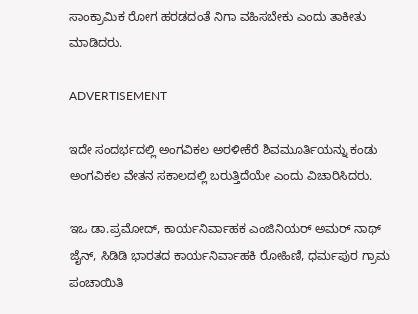ಸಾಂಕ್ರಾಮಿಕ ರೋಗ ಹರಡದಂತೆ ನಿಗಾ ವಹಿಸಬೇಕು ಎಂದು ತಾಕೀತು ಮಾಡಿದರು.

ADVERTISEMENT

ಇದೇ ಸಂದರ್ಭದಲ್ಲಿ ಅಂಗವಿಕಲ ಅರಳೀಕೆರೆ ಶಿವಮೂರ್ತಿಯನ್ನು ಕಂಡು ಅಂಗವಿಕಲ ವೇತನ ಸಕಾಲದಲ್ಲಿ ಬರುತ್ತಿದೆಯೇ ಎಂದು ವಿಚಾರಿಸಿದರು.

ಇಒ ಡಾ.ಪ್ರಮೋದ್, ಕಾರ್ಯನಿರ್ವಾಹಕ ಎಂಜಿನಿಯರ್ ಅಮರ್ ನಾಥ್ ಜೈನ್, ಸಿಡಿಡಿ ಭಾರತದ ಕಾರ್ಯನಿರ್ವಾಹಕಿ ರೋಹಿಣಿ, ಧರ್ಮಪುರ ಗ್ರಾಮ ಪಂಚಾಯಿತಿ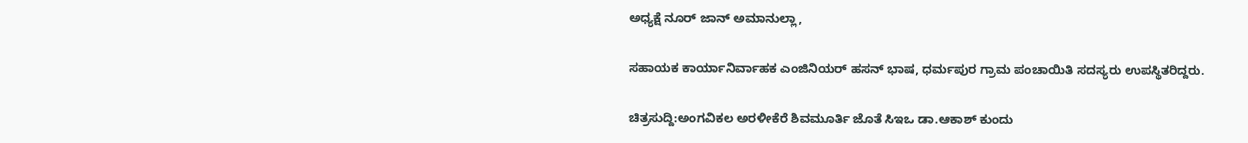ಅಧ್ಯಕ್ಷೆ ನೂರ್ ಜಾನ್ ಅಮಾನುಲ್ಲಾ,

ಸಹಾಯಕ ಕಾರ್ಯಾನಿರ್ವಾಹಕ ಎಂಜಿನಿಯರ್ ಹಸನ್ ಭಾಷ, ಧರ್ಮಪುರ ಗ್ರಾಮ ಪಂಚಾಯಿತಿ ಸದಸ್ಯರು ಉಪಸ್ಥಿತರಿದ್ದರು.

ಚಿತ್ರಸುದ್ದಿ:ಅಂಗವಿಕಲ ಅರಳೀಕೆರೆ ಶಿವಮೂರ್ತಿ ಜೊತೆ ಸಿಇಒ ಡಾ.ಆಕಾಶ್ ಕುಂದು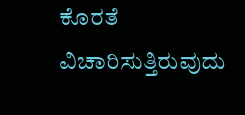ಕೊರತೆ ವಿಚಾರಿಸುತ್ತಿರುವುದು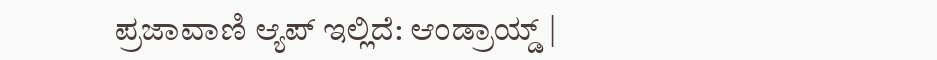ಪ್ರಜಾವಾಣಿ ಆ್ಯಪ್ ಇಲ್ಲಿದೆ: ಆಂಡ್ರಾಯ್ಡ್ |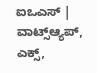ಐಒಎಸ್ | ವಾಟ್ಸ್ಆ್ಯಪ್, ಎಕ್ಸ್,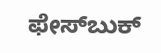ಫೇಸ್‌ಬುಕ್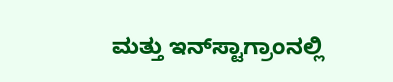ಮತ್ತು ಇನ್‌ಸ್ಟಾಗ್ರಾಂನಲ್ಲಿ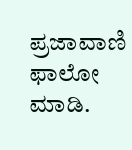ಪ್ರಜಾವಾಣಿ ಫಾಲೋ ಮಾಡಿ.